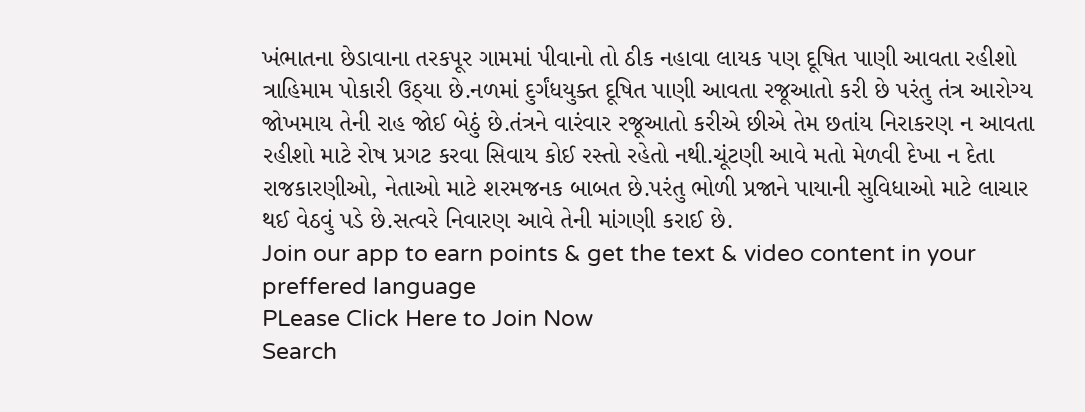ખંભાતના છેડાવાના તરકપૂર ગામમાં પીવાનો તો ઠીક નહાવા લાયક પણ દૂષિત પાણી આવતા રહીશો ત્રાહિમામ પોકારી ઉઠ્યા છે.નળમાં દુર્ગંધયુક્ત દૂષિત પાણી આવતા રજૂઆતો કરી છે પરંતુ તંત્ર આરોગ્ય જોખમાય તેની રાહ જોઈ બેઠું છે.તંત્રને વારંવાર રજૂઆતો કરીએ છીએ તેમ છતાંય નિરાકરણ ન આવતા રહીશો માટે રોષ પ્રગટ કરવા સિવાય કોઈ રસ્તો રહેતો નથી.ચૂંટણી આવે મતો મેળવી દેખા ન દેતા રાજકારણીઓ, નેતાઓ માટે શરમજનક બાબત છે.પરંતુ ભોળી પ્રજાને પાયાની સુવિધાઓ માટે લાચાર થઈ વેઠવું પડે છે.સત્વરે નિવારણ આવે તેની માંગણી કરાઈ છે.
Join our app to earn points & get the text & video content in your preffered language
PLease Click Here to Join Now
Search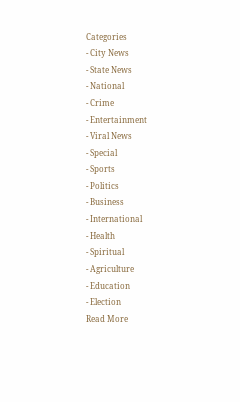Categories
- City News
- State News
- National
- Crime
- Entertainment
- Viral News
- Special
- Sports
- Politics
- Business
- International
- Health
- Spiritual
- Agriculture
- Education
- Election
Read More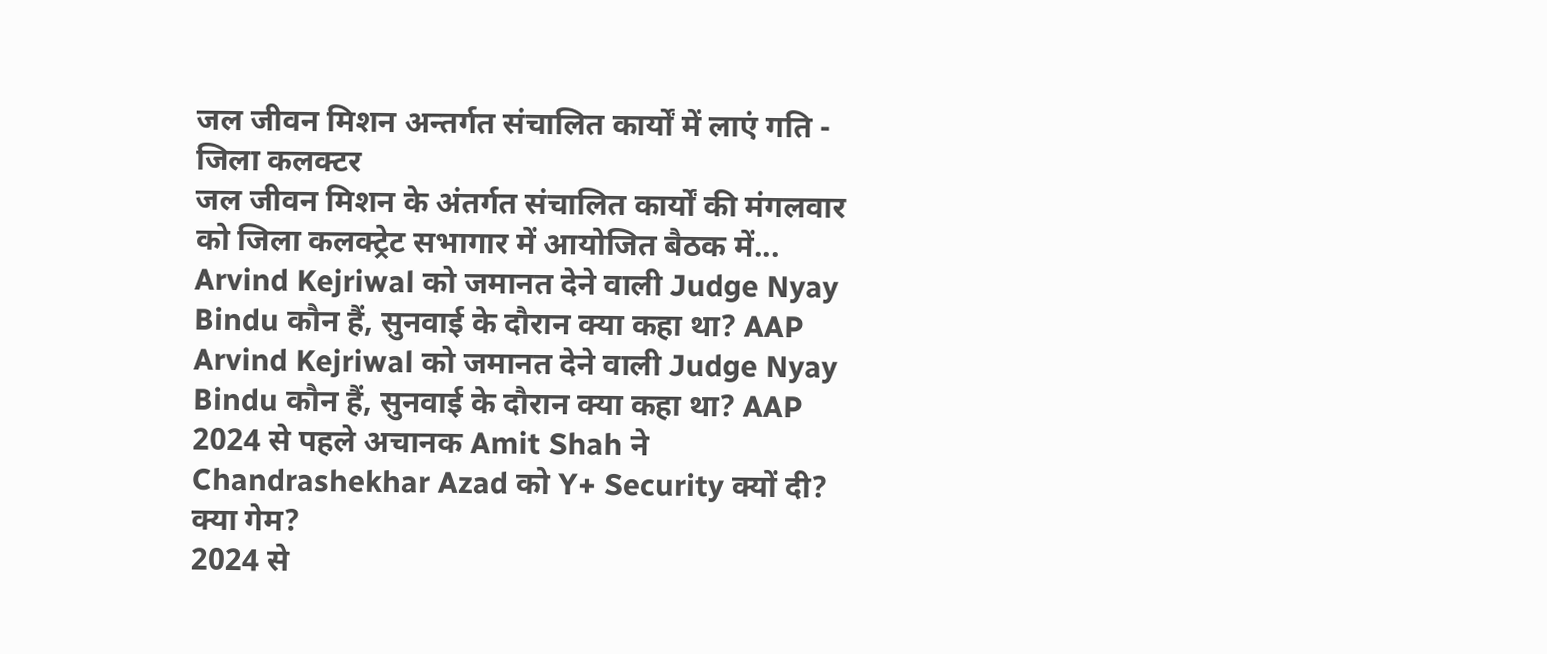जल जीवन मिशन अन्तर्गत संचालित कार्यों में लाएं गति - जिला कलक्टर
जल जीवन मिशन के अंतर्गत संचालित कार्यों की मंगलवार को जिला कलक्ट्रेट सभागार में आयोजित बैठक में...
Arvind Kejriwal को जमानत देने वाली Judge Nyay Bindu कौन हैं, सुनवाई के दौरान क्या कहा था? AAP
Arvind Kejriwal को जमानत देने वाली Judge Nyay Bindu कौन हैं, सुनवाई के दौरान क्या कहा था? AAP
2024 से पहले अचानक Amit Shah ने Chandrashekhar Azad को Y+ Security क्यों दी? क्या गेम?
2024 से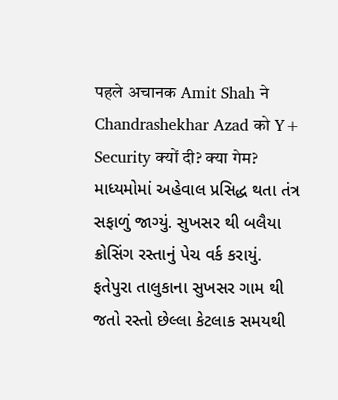पहले अचानक Amit Shah ने Chandrashekhar Azad को Y+ Security क्यों दी? क्या गेम?
માધ્યમોમાં અહેવાલ પ્રસિદ્ધ થતા તંત્ર સફાળું જાગ્યું. સુખસર થી બલૈયા ક્રોસિંગ રસ્તાનું પેચ વર્ક કરાયું.
ફતેપુરા તાલુકાના સુખસર ગામ થી જતો રસ્તો છેલ્લા કેટલાક સમયથી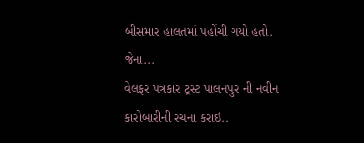બીસમાર હાલતમાં પહોંચી ગયો હતો. જેના...
વેલફર પત્રકાર ટ્રસ્ટ પાલનપુર ની નવીન કારોબારીની રચના કરાઇ..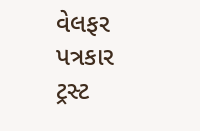વેલફર પત્રકાર ટ્રસ્ટ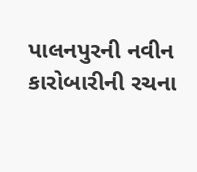પાલનપુરની નવીન કારોબારીની રચના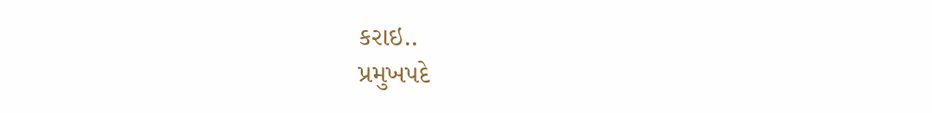કરાઇ..
પ્રમુખપદે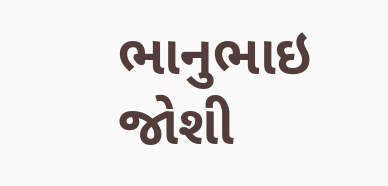ભાનુભાઇ જોશી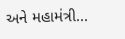અને મહામંત્રી...